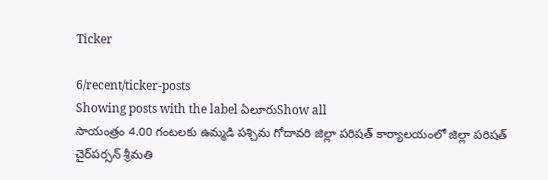Ticker

6/recent/ticker-posts
Showing posts with the label ఏలూరుShow all
సాయంత్రం 4.00 గంటలకు ఉమ్మడి పశ్చిమ గోదావరి జిల్లా పరిషత్ కార్యాలయంలో జిల్లా పరిషత్ చైర్‌పర్సన్ శ్రీమతి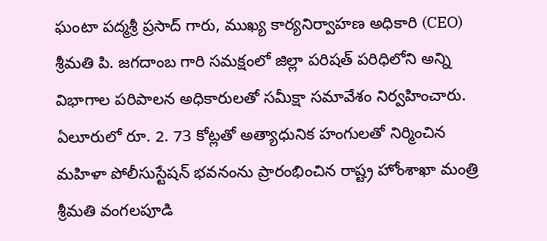ఘంటా పద్మశ్రీ ప్రసాద్ గారు, ముఖ్య కార్యనిర్వాహణ అధికారి (CEO) శ్రీమతి పి. జగదాంబ గారి సమక్షంలో జిల్లా పరిషత్ పరిధిలోని అన్ని విభాగాల పరిపాలన అధికారులతో సమీక్షా సమావేశం నిర్వహించారు.
ఏలూరులో రూ. 2. 73 కోట్లతో అత్యాధునిక హంగులతో నిర్మించిన  మహిళా పోలీసుస్టేషన్ భవనంను ప్రారంభించిన రాష్ట్ర హోంశాఖా మంత్రి శ్రీమతి వంగలపూడి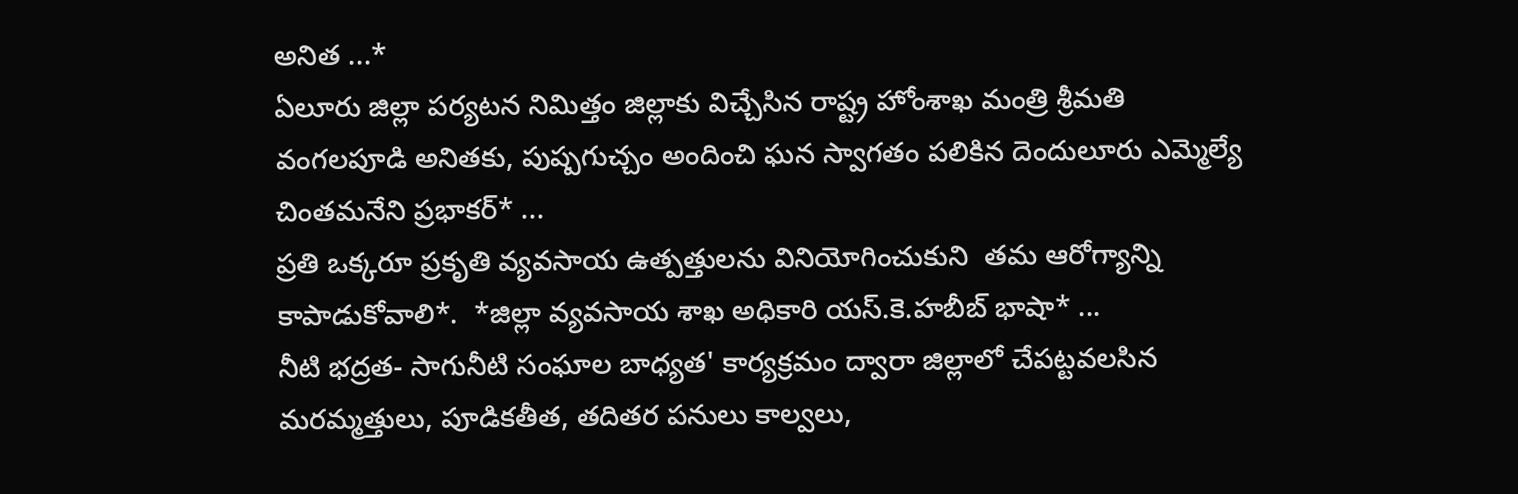అనిత ...*
ఏలూరు జిల్లా పర్యటన నిమిత్తం జిల్లాకు విచ్చేసిన రాష్ట్ర హోంశాఖ మంత్రి శ్రీమతి వంగలపూడి అనితకు, పుష్పగుచ్చం అందించి ఘన స్వాగతం పలికిన దెందులూరు ఎమ్మెల్యే చింతమనేని ప్రభాకర్* ...
ప్రతి ఒక్కరూ ప్రకృతి వ్యవసాయ ఉత్పత్తులను వినియోగించుకుని  తమ ఆరోగ్యాన్ని కాపాడుకోవాలి*.  *జిల్లా వ్యవసాయ శాఖ అధికారి యస్.కె.హబీబ్ భాషా* ...
నీటి భద్రత- సాగునీటి సంఘాల బాధ్యత' కార్యక్రమం ద్వారా జిల్లాలో చేపట్టవలసిన  మరమ్మత్తులు, పూడికతీత, తదితర పనులు కాల్వలు,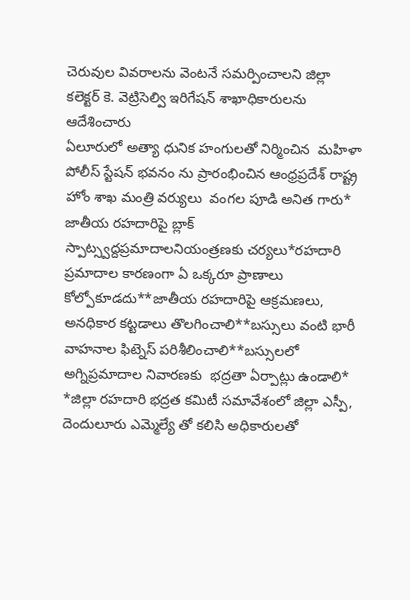చెరువుల వివరాలను వెంటనే సమర్పించాలని జిల్లా కలెక్టర్ కె. వెట్రిసెల్వి ఇరిగేషన్ శాఖాధికారులను ఆదేశించారు
ఏలూరులో అత్యా ధునిక హంగులతో నిర్మించిన  మహిళా పోలీస్ స్టేషన్ భవనం ను ప్రారంభించిన ఆంధ్రప్రదేశ్ రాష్ట్ర హోం శాఖ మంత్రి వర్యులు  వంగల పూడి అనిత గారు*
జాతీయ రహదారిపై బ్లాక్ స్పాట్స్వద్దప్రమాదాలనియంత్రణకు చర్యలు*రహదారి ప్రమాదాల కారణంగా ఏ ఒక్కరూ ప్రాణాలు కోల్పోకూడదు**జాతీయ రహదారిపై ఆక్రమణలు, అనధికార కట్టడాలు తొలగించాలి**బస్సులు వంటి భారీ వాహనాల ఫిట్నెస్ పరిశీలించాలి**బస్సులలో అగ్నిప్రమాదాల నివారణకు  భద్రతా ఏర్పాట్లు ఉండాలి* *జిల్లా రహదారి భద్రత కమిటీ సమావేశంలో జిల్లా ఎస్పీ, దెందులూరు ఎమ్మెల్యే తో కలిసి అధికారులతో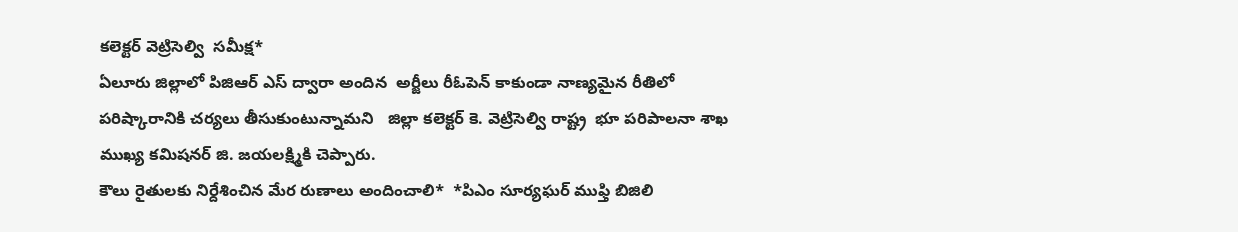కలెక్టర్ వెట్రిసెల్వి  సమీక్ష*
ఏలూరు జిల్లాలో పిజిఆర్ ఎస్ ద్వారా అందిన  అర్జీలు రీఓపెన్ కాకుండా నాణ్యమైన రీతిలో పరిష్కారానికి చర్యలు తీసుకుంటున్నామని   జిల్లా కలెక్టర్ కె. వెట్రిసెల్వి రాష్ట్ర  భూ పరిపాలనా శాఖ ముఖ్య కమిషనర్ జి. జయలక్ష్మికి చెప్పారు.
కౌలు రైతులకు నిర్దేశించిన మేర రుణాలు అందించాలి*  *పిఎం సూర్యఘర్ ముఫ్తి బిజిలి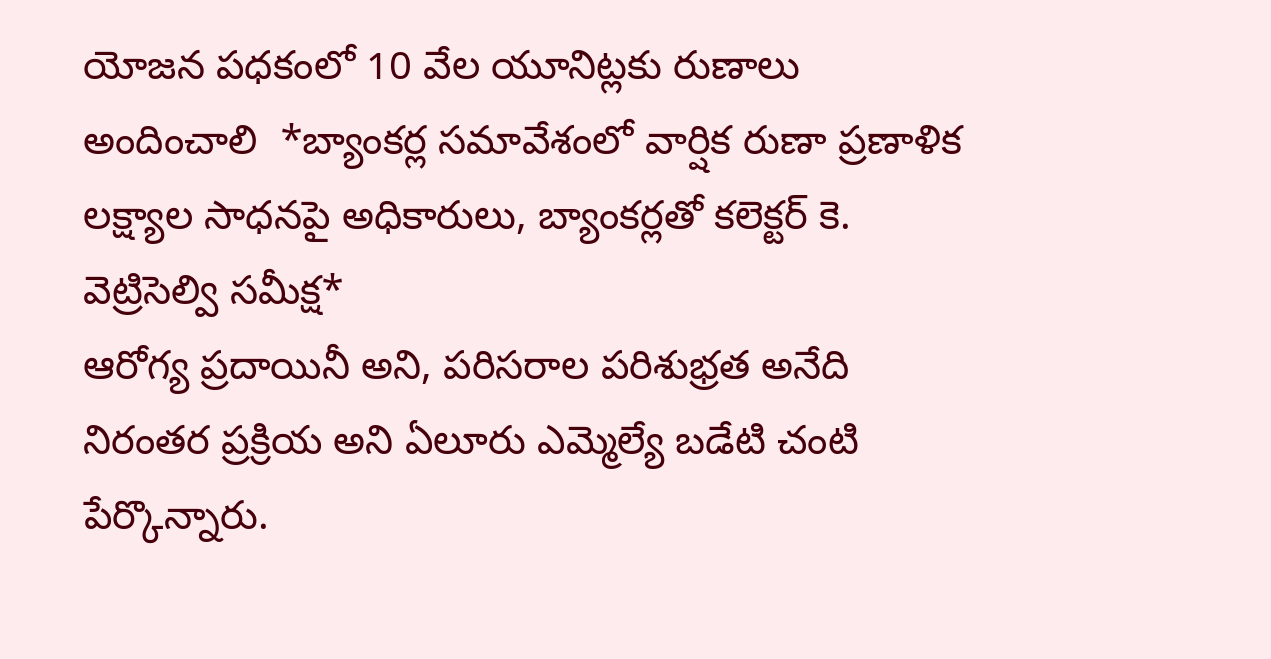యోజన పధకంలో 10 వేల యూనిట్లకు రుణాలు అందించాలి  *బ్యాంకర్ల సమావేశంలో వార్షిక రుణా ప్రణాళిక లక్ష్యాల సాధనపై అధికారులు, బ్యాంకర్లతో కలెక్టర్ కె. వెట్రిసెల్వి సమీక్ష*
ఆరోగ్య ప్రదాయినీ అని, పరిసరాల పరిశుభ్రత అనేది నిరంతర ప్రక్రియ అని ఏలూరు ఎమ్మెల్యే బడేటి చంటి పేర్కొన్నారు.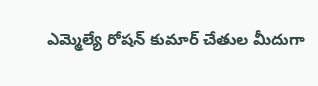ఎమ్మెల్యే రోషన్ కుమార్ చేతుల మీదుగా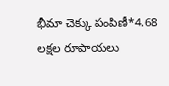భీమా చెక్కు పంపిణీ*4.68 లక్షల రూపాయలు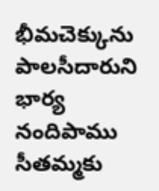భీమచెక్కును పాలసీదారుని భార్య నందిపాము సీతమ్మకు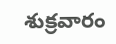శుక్రవారం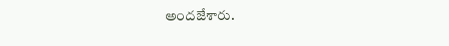అందజేశారు.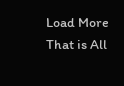Load More That is All